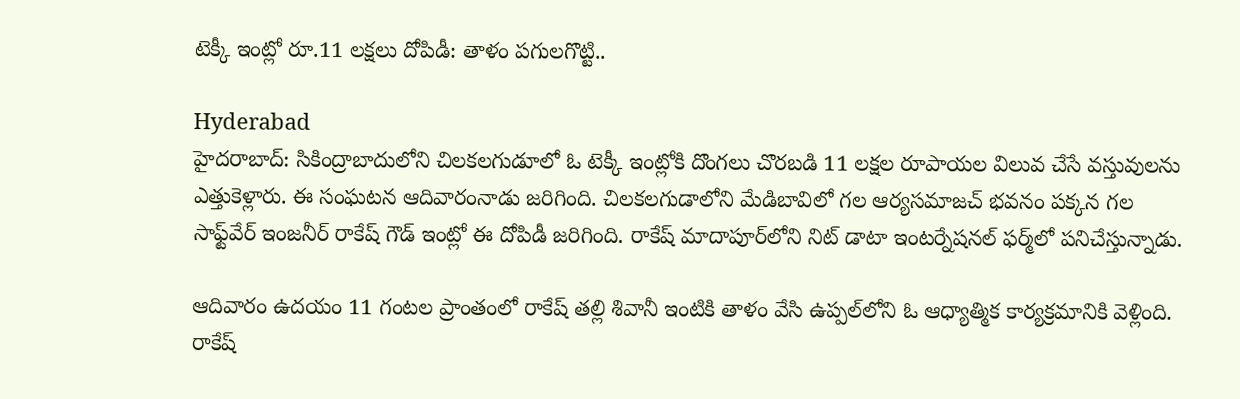టెక్కీ ఇంట్లో రూ.11 లక్షలు దోపిడీ: తాళం పగులగొట్టి..

Hyderabad
హైదరాబాద్: సికింద్రాబాదులోని చిలకలగుడూలో ఓ టెక్కీ ఇంట్లోకి దొంగలు చొరబడి 11 లక్షల రూపాయల విలువ చేసే వస్తువులను ఎత్తుకెళ్లారు. ఈ సంఘటన ఆదివారంనాడు జరిగింది. చిలకలగుడాలోని మేడిబావిలో గల ఆర్యసమాజచ్ భవనం పక్కన గల సాఫ్ట్‌వేర్ ఇంజనీర్ రాకేష్ గౌడ్ ఇంట్లో ఈ దోపిడీ జరిగింది. రాకేష్ మాదాపూర్‌లోని నిట్ డాటా ఇంటర్నేషనల్ ఫర్మ్‌లో పనిచేస్తున్నాడు.

ఆదివారం ఉదయం 11 గంటల ప్రాంతంలో రాకేష్ తల్లి శివానీ ఇంటికి తాళం వేసి ఉప్పల్‌లోని ఓ ఆధ్యాత్మిక కార్యక్రమానికి వెళ్లింది. రాకేష్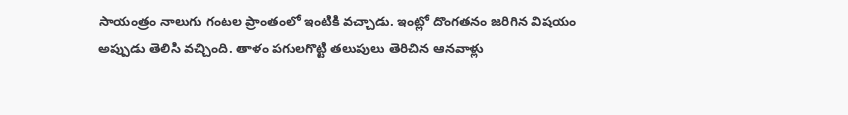సాయంత్రం నాలుగు గంటల ప్రాంతంలో ఇంటికి వచ్చాడు. ఇంట్లో దొంగతనం జరిగిన విషయం అప్పుడు తెలిసి వచ్చింది. తాళం పగులగొట్టి తలుపులు తెరిచిన ఆనవాళ్లు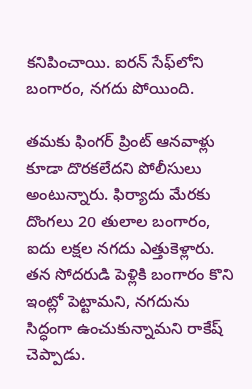కనిపించాయి. ఐరన్ సేఫ్‌లోని బంగారం, నగదు పోయింది.

తమకు ఫింగర్ ప్రింట్ ఆనవాళ్లు కూడా దొరకలేదని పోలీసులు అంటున్నారు. ఫిర్యాదు మేరకు దొంగలు 20 తులాల బంగారం, ఐదు లక్షల నగదు ఎత్తుకెళ్లారు. తన సోదరుడి పెళ్లికి బంగారం కొని ఇంట్లో పెట్టామని, నగదును సిద్ధంగా ఉంచుకున్నామని రాకేష్ చెప్పాడు.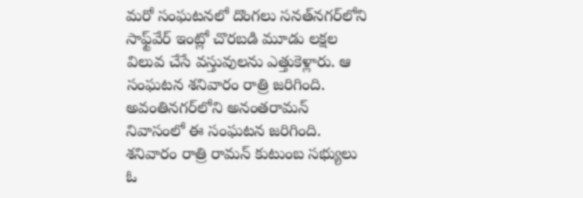మరో సంఘటనలో దొంగలు సనత్‌నగర్‌లోని సాఫ్ట్‌వేర్ ఇంట్లో చొరబడి మూడు లక్షల విలువ చేసే వస్తువులను ఎత్తుకెళ్లారు. ఆ సంఘటన శనివారం రాత్రి జరిగింది. అవంతినగర్‌లోని అనంతరామన్ నివాసంలో ఈ సంఘటన జరిగింది. శనివారం రాత్రి రామన్ కుటుంబ సభ్యులు ఓ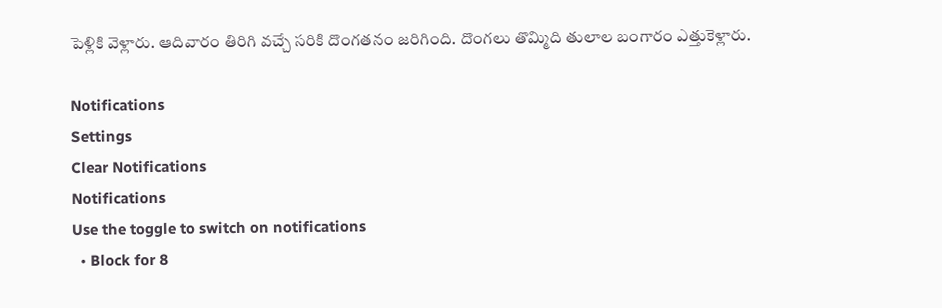పెళ్లికి వెళ్లారు. ఆదివారం తిరిగి వచ్చే సరికి దొంగతనం జరిగింది. దొంగలు తొమ్మిది తులాల బంగారం ఎత్తుకెళ్లారు.

Notifications
Settings
Clear Notifications
Notifications
Use the toggle to switch on notifications
  • Block for 8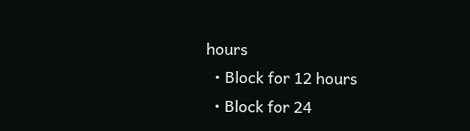hours
  • Block for 12 hours
  • Block for 24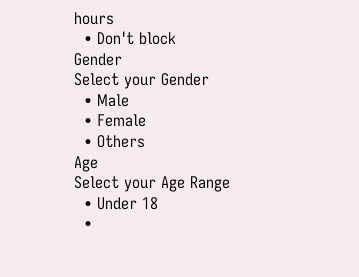hours
  • Don't block
Gender
Select your Gender
  • Male
  • Female
  • Others
Age
Select your Age Range
  • Under 18
  •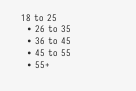18 to 25
  • 26 to 35
  • 36 to 45
  • 45 to 55
  • 55+